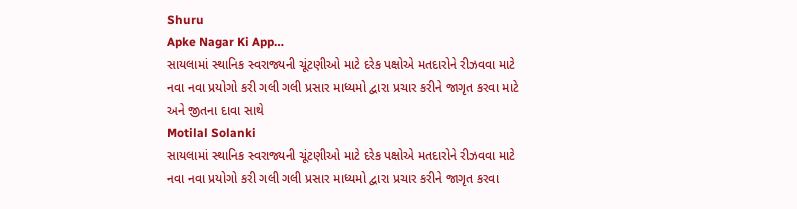Shuru
Apke Nagar Ki App…
સાયલામાં સ્થાનિક સ્વરાજ્યની ચૂંટણીઓ માટે દરેક પક્ષોએ મતદારોને રીઝવવા માટે નવા નવા પ્રયોગો કરી ગલી ગલી પ્રસાર માધ્યમો દ્વારા પ્રચાર કરીને જાગૃત કરવા માટે અને જીતના દાવા સાથે
Motilal Solanki
સાયલામાં સ્થાનિક સ્વરાજ્યની ચૂંટણીઓ માટે દરેક પક્ષોએ મતદારોને રીઝવવા માટે નવા નવા પ્રયોગો કરી ગલી ગલી પ્રસાર માધ્યમો દ્વારા પ્રચાર કરીને જાગૃત કરવા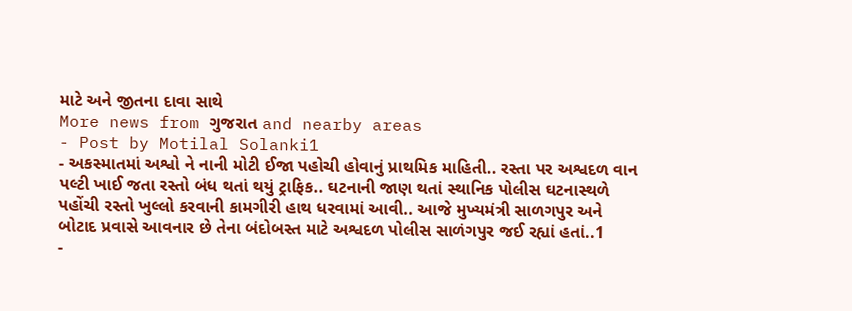માટે અને જીતના દાવા સાથે
More news from ગુજરાત and nearby areas
- Post by Motilal Solanki1
- અકસ્માતમાં અશ્વો ને નાની મોટી ઈજા પહોચી હોવાનું પ્રાથમિક માહિતી.. રસ્તા પર અશ્વદળ વાન પલ્ટી ખાઈ જતા રસ્તો બંધ થતાં થયું ટ્રાફિક.. ઘટનાની જાણ થતાં સ્થાનિક પોલીસ ઘટનાસ્થળે પહોંચી રસ્તો ખુલ્લો કરવાની કામગીરી હાથ ધરવામાં આવી.. આજે મુખ્યમંત્રી સાળગપુર અને બોટાદ પ્રવાસે આવનાર છે તેના બંદોબસ્ત માટે અશ્વદળ પોલીસ સાળંગપુર જઈ રહ્યાં હતાં..1
-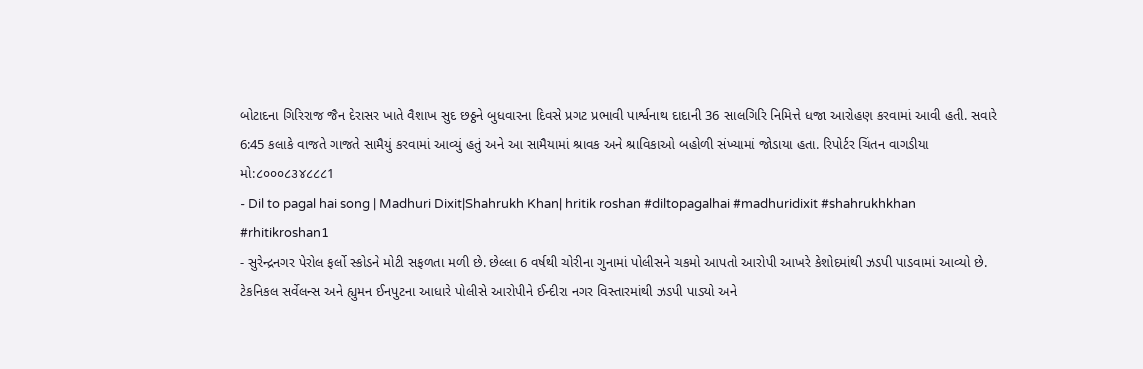બોટાદના ગિરિરાજ જૈન દેરાસર ખાતે વૈશાખ સુદ છઠ્ઠને બુધવારના દિવસે પ્રગટ પ્રભાવી પાર્શ્વનાથ દાદાની 36 સાલગિરિ નિમિત્તે ધજા આરોહણ કરવામાં આવી હતી. સવારે 6:45 કલાકે વાજતે ગાજતે સામૈયું કરવામાં આવ્યું હતું અને આ સામૈયામાં શ્રાવક અને શ્રાવિકાઓ બહોળી સંખ્યામાં જોડાયા હતા. રિપોર્ટર ચિંતન વાગડીયા મો:૮૦૦૦૮૩૪૮૮૮1
- Dil to pagal hai song | Madhuri Dixit|Shahrukh Khan| hritik roshan #diltopagalhai #madhuridixit #shahrukhkhan #rhitikroshan1
- સુરેન્દ્રનગર પેરોલ ફર્લો સ્કોડને મોટી સફળતા મળી છે. છેલ્લા 6 વર્ષથી ચોરીના ગુનામાં પોલીસને ચકમો આપતો આરોપી આખરે કેશોદમાંથી ઝડપી પાડવામાં આવ્યો છે. ટેકનિકલ સર્વેલન્સ અને હ્યુમન ઈનપુટના આધારે પોલીસે આરોપીને ઈન્દીરા નગર વિસ્તારમાંથી ઝડપી પાડ્યો અને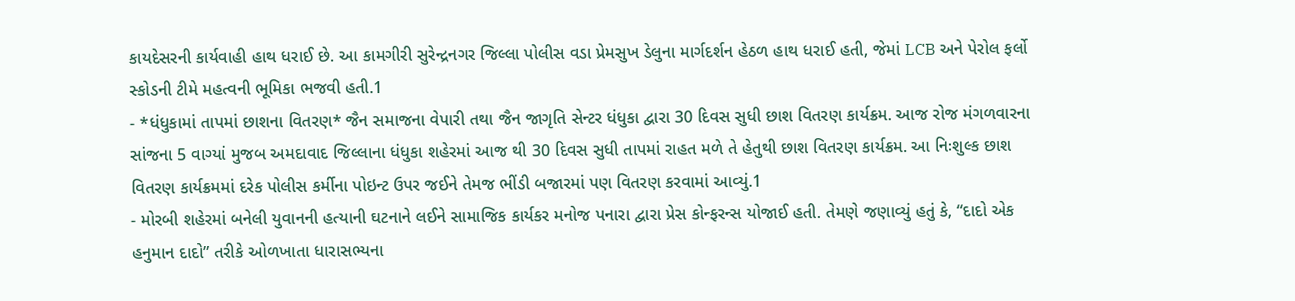કાયદેસરની કાર્યવાહી હાથ ધરાઈ છે. આ કામગીરી સુરેન્દ્રનગર જિલ્લા પોલીસ વડા પ્રેમસુખ ડેલુના માર્ગદર્શન હેઠળ હાથ ધરાઈ હતી, જેમાં LCB અને પેરોલ ફર્લો સ્કોડની ટીમે મહત્વની ભૂમિકા ભજવી હતી.1
- *ધંધુકામાં તાપમાં છાશના વિતરણ* જૈન સમાજના વેપારી તથા જૈન જાગૃતિ સેન્ટર ધંધુકા દ્વારા 30 દિવસ સુધી છાશ વિતરણ કાર્યક્રમ. આજ રોજ મંગળવારના સાંજના 5 વાગ્યાં મુજબ અમદાવાદ જિલ્લાના ધંધુકા શહેરમાં આજ થી 30 દિવસ સુધી તાપમાં રાહત મળે તે હેતુથી છાશ વિતરણ કાર્યક્રમ. આ નિઃશુલ્ક છાશ વિતરણ કાર્યક્રમમાં દરેક પોલીસ કર્મીના પોઇન્ટ ઉપર જઈને તેમજ ભીંડી બજારમાં પણ વિતરણ કરવામાં આવ્યું.1
- મોરબી શહેરમાં બનેલી યુવાનની હત્યાની ઘટનાને લઈને સામાજિક કાર્યકર મનોજ પનારા દ્વારા પ્રેસ કોન્ફરન્સ યોજાઈ હતી. તેમણે જણાવ્યું હતું કે, “દાદો એક હનુમાન દાદો” તરીકે ઓળખાતા ધારાસભ્યના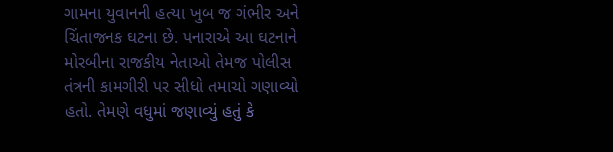ગામના યુવાનની હત્યા ખુબ જ ગંભીર અને ચિંતાજનક ઘટના છે. પનારાએ આ ઘટનાને મોરબીના રાજકીય નેતાઓ તેમજ પોલીસ તંત્રની કામગીરી પર સીધો તમાચો ગણાવ્યો હતો. તેમણે વધુમાં જણાવ્યું હતું કે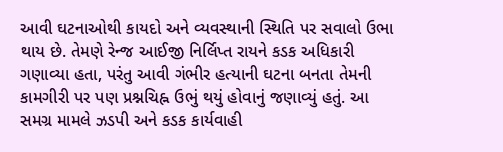આવી ઘટનાઓથી કાયદો અને વ્યવસ્થાની સ્થિતિ પર સવાલો ઉભા થાય છે. તેમણે રેન્જ આઈજી નિર્લિપ્ત રાયને કડક અધિકારી ગણાવ્યા હતા, પરંતુ આવી ગંભીર હત્યાની ઘટના બનતા તેમની કામગીરી પર પણ પ્રશ્નચિહ્ન ઉભું થયું હોવાનું જણાવ્યું હતું. આ સમગ્ર મામલે ઝડપી અને કડક કાર્યવાહી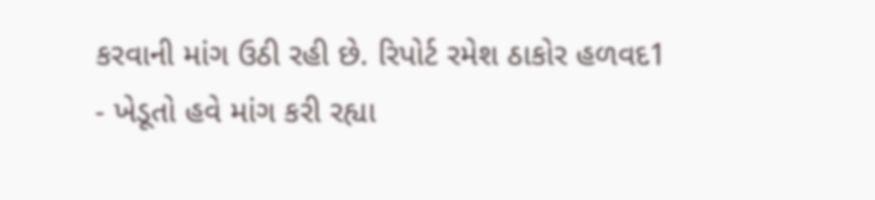કરવાની માંગ ઉઠી રહી છે. રિપોર્ટ રમેશ ઠાકોર હળવદ1
- ખેડૂતો હવે માંગ કરી રહ્યા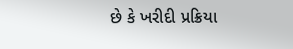છે કે ખરીદી પ્રક્રિયા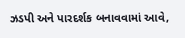ઝડપી અને પારદર્શક બનાવવામાં આવે,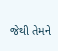જેથી તેમને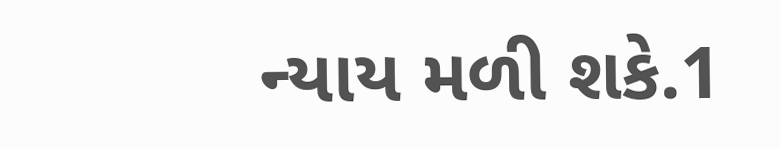ન્યાય મળી શકે.1